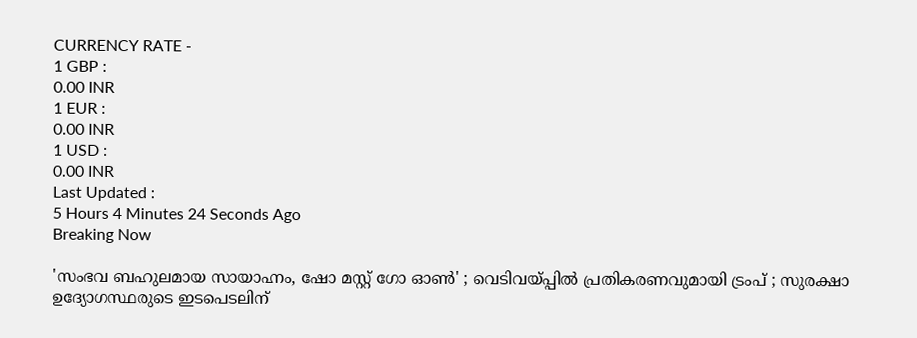CURRENCY RATE -
1 GBP :
0.00 INR
1 EUR :
0.00 INR
1 USD :
0.00 INR
Last Updated :
5 Hours 4 Minutes 24 Seconds Ago
Breaking Now

'സംഭവ ബഹുലമായ സായാഹ്നം, ഷോ മസ്റ്റ് ഗോ ഓണ്‍' ; വെടിവയ്പ്പില്‍ പ്രതികരണവുമായി ട്രംപ് ; സുരക്ഷാ ഉദ്യോഗസ്ഥരുടെ ഇടപെടലിന്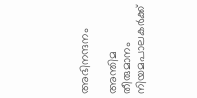അഭിനന്ദനം

അന്തിമ തീരുമാനം നിയമപാലകര്‍ക്ക്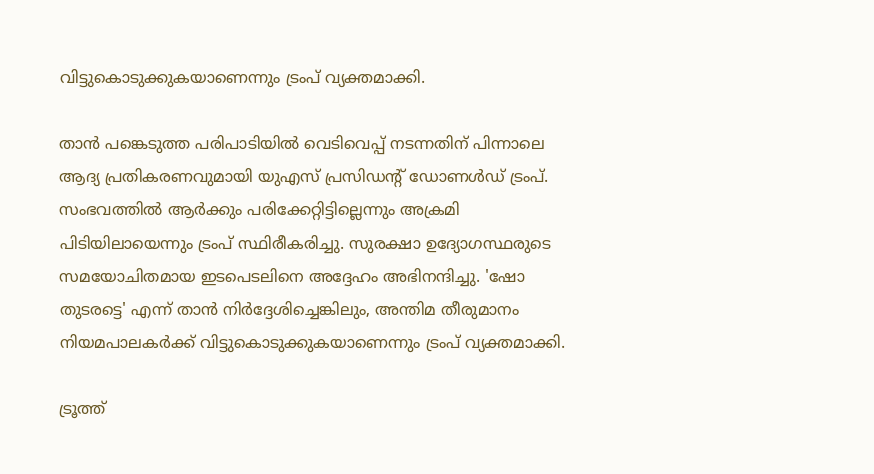വിട്ടുകൊടുക്കുകയാണെന്നും ട്രംപ് വ്യക്തമാക്കി.

താന്‍ പങ്കെടുത്ത പരിപാടിയില്‍ വെടിവെപ്പ് നടന്നതിന് പിന്നാലെ ആദ്യ പ്രതികരണവുമായി യുഎസ് പ്രസിഡന്റ് ഡോണള്‍ഡ് ട്രംപ്. സംഭവത്തില്‍ ആര്‍ക്കും പരിക്കേറ്റിട്ടില്ലെന്നും അക്രമി പിടിയിലായെന്നും ട്രംപ് സ്ഥിരീകരിച്ചു. സുരക്ഷാ ഉദ്യോഗസ്ഥരുടെ സമയോചിതമായ ഇടപെടലിനെ അദ്ദേഹം അഭിനന്ദിച്ചു. 'ഷോ തുടരട്ടെ' എന്ന് താന്‍ നിര്‍ദ്ദേശിച്ചെങ്കിലും, അന്തിമ തീരുമാനം നിയമപാലകര്‍ക്ക് വിട്ടുകൊടുക്കുകയാണെന്നും ട്രംപ് വ്യക്തമാക്കി.

ട്രൂത്ത്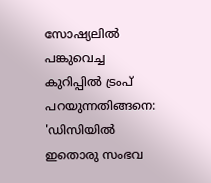സോഷ്യലില്‍ പങ്കുവെച്ച കുറിപ്പില്‍ ട്രംപ് പറയുന്നതിങ്ങനെ: 'ഡിസിയില്‍ ഇതൊരു സംഭവ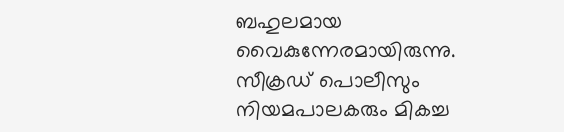ബഹുലമായ വൈകുന്നേരമായിരുന്നു. സീക്രഡ് പൊലീസും നിയമപാലകരും മികച്ച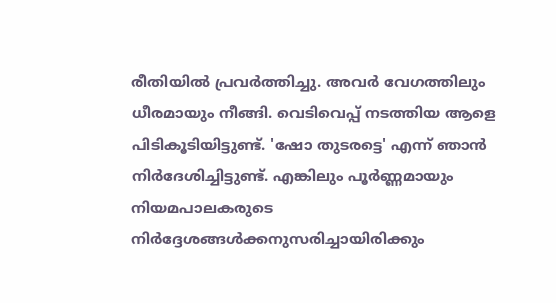രീതിയില്‍ പ്രവര്‍ത്തിച്ചു. അവര്‍ വേഗത്തിലും ധീരമായും നീങ്ങി. വെടിവെപ്പ് നടത്തിയ ആളെ പിടികൂടിയിട്ടുണ്ട്. 'ഷോ തുടരട്ടെ' എന്ന് ഞാന്‍ നിര്‍ദേശിച്ചിട്ടുണ്ട്. എങ്കിലും പൂര്‍ണ്ണമായും നിയമപാലകരുടെ നിര്‍ദ്ദേശങ്ങള്‍ക്കനുസരിച്ചായിരിക്കും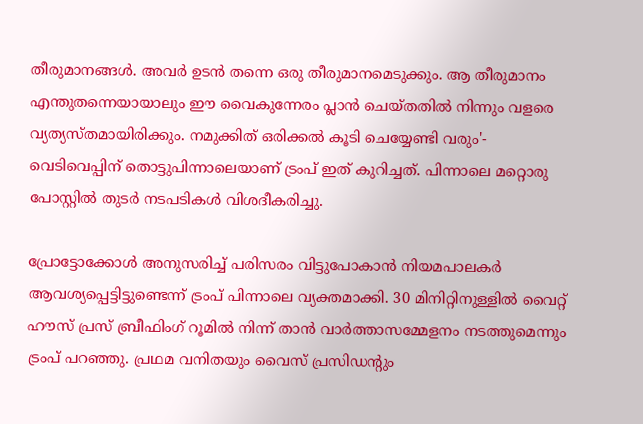തീരുമാനങ്ങള്‍. അവര്‍ ഉടന്‍ തന്നെ ഒരു തീരുമാനമെടുക്കും. ആ തീരുമാനം എന്തുതന്നെയായാലും ഈ വൈകുന്നേരം പ്ലാന്‍ ചെയ്തതില്‍ നിന്നും വളരെ വ്യത്യസ്തമായിരിക്കും. നമുക്കിത് ഒരിക്കല്‍ കൂടി ചെയ്യേണ്ടി വരും'- വെടിവെപ്പിന് തൊട്ടുപിന്നാലെയാണ് ട്രംപ് ഇത് കുറിച്ചത്. പിന്നാലെ മറ്റൊരു പോസ്റ്റില്‍ തുടര്‍ നടപടികള്‍ വിശദീകരിച്ചു.

പ്രോട്ടോക്കോള്‍ അനുസരിച്ച് പരിസരം വിട്ടുപോകാന്‍ നിയമപാലകര്‍ ആവശ്യപ്പെട്ടിട്ടുണ്ടെന്ന് ട്രംപ് പിന്നാലെ വ്യക്തമാക്കി. 30 മിനിറ്റിനുള്ളില്‍ വൈറ്റ് ഹൗസ് പ്രസ് ബ്രീഫിംഗ് റൂമില്‍ നിന്ന് താന്‍ വാര്‍ത്താസമ്മേളനം നടത്തുമെന്നും ട്രംപ് പറഞ്ഞു. പ്രഥമ വനിതയും വൈസ് പ്രസിഡന്റും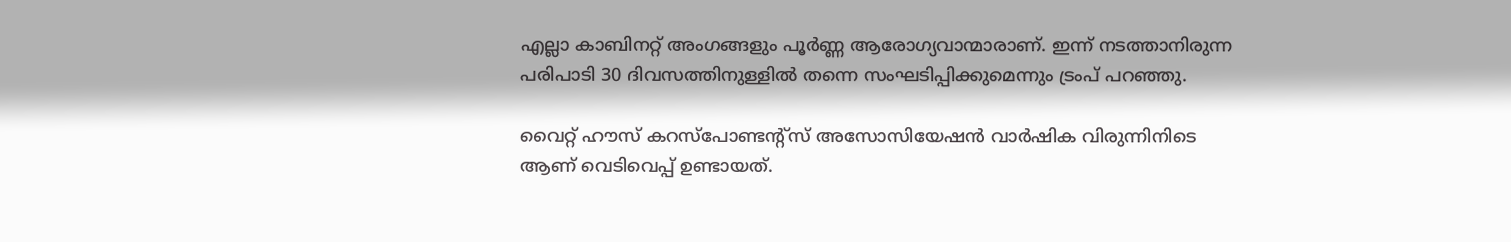എല്ലാ കാബിനറ്റ് അംഗങ്ങളും പൂര്‍ണ്ണ ആരോഗ്യവാന്മാരാണ്. ഇന്ന് നടത്താനിരുന്ന പരിപാടി 30 ദിവസത്തിനുള്ളില്‍ തന്നെ സംഘടിപ്പിക്കുമെന്നും ട്രംപ് പറഞ്ഞു.

വൈറ്റ് ഹൗസ് കറസ്പോണ്ടന്റ്‌സ് അസോസിയേഷന്‍ വാര്‍ഷിക വിരുന്നിനിടെ ആണ് വെടിവെപ്പ് ഉണ്ടായത്.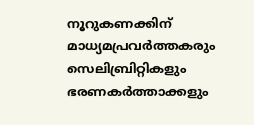നൂറുകണക്കിന് മാധ്യമപ്രവര്‍ത്തകരും സെലിബ്രിറ്റികളും ഭരണകര്‍ത്താക്കളും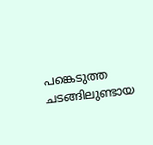പങ്കെടുത്ത ചടങ്ങിലുണ്ടായ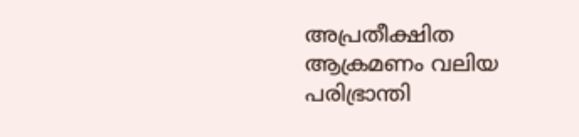അപ്രതീക്ഷിത ആക്രമണം വലിയ പരിഭ്രാന്തി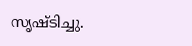സൃഷ്ടിച്ചു.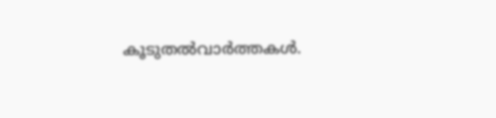കൂടുതല്‍വാര്‍ത്തകള്‍.